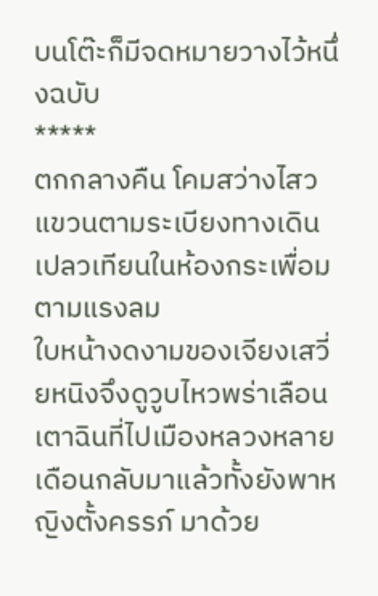บนโต๊ะก็มีจดหมายวางไว้หนึ่งฉบับ
*****
ตกกลางคืน โคมสว่างไสวแขวนตามระเบียงทางเดิน
เปลวเทียนในห้องกระเพื่อมตามแรงลม
ใบหน้างดงามของเจียงเสวี่ยหนิงจึงดูวูบไหวพร่าเลือน
เตาฉินที่ไปเมืองหลวงหลายเดือนกลับมาแล้วทั้งยังพาหญิงตั้งครรภ์ มาด้วย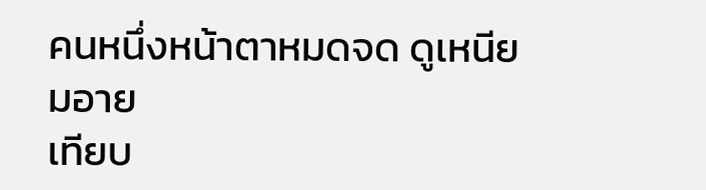คนหนึ่งหน้าตาหมดจด ดูเหนียมอาย
เทียบ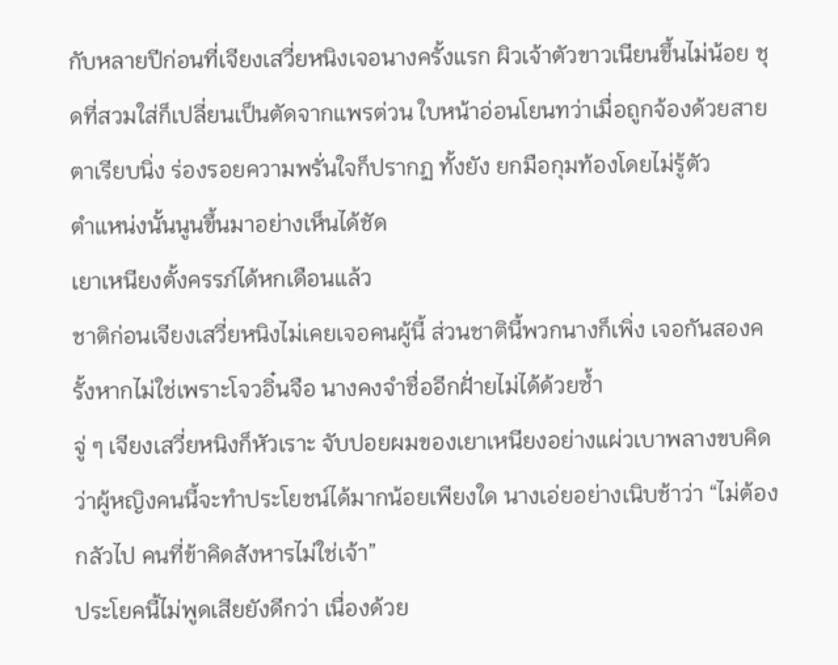กับหลายปีก่อนที่เจียงเสวี่ยหนิงเจอนางครั้งแรก ผิวเจ้าตัวขาวเนียนขึ้นไม่น้อย ชุดที่สวมใส่ก็เปลี่ยนเป็นตัดจากแพรต่วน ใบหน้าอ่อนโยนทว่าเมื่อถูกจ้องด้วยสายตาเรียบนิ่ง ร่องรอยความพรั่นใจก็ปรากฏ ทั้งยัง ยกมือกุมท้องโดยไม่รู้ตัว
ตำแหน่งนั้นนูนขึ้นมาอย่างเห็นได้ชัด
เยาเหนียงตั้งครรภ์ได้หกเดือนแล้ว
ชาติก่อนเจียงเสวี่ยหนิงไม่เคยเจอคนผู้นี้ ส่วนชาตินี้พวกนางก็เพิ่ง เจอกันสองครั้งหากไม่ใช่เพราะโจวอิ๋นจือ นางคงจำชื่ออีกฝั่ายไม่ได้ด้วยซ้ำ
จู่ ๆ เจียงเสวี่ยหนิงก็หัวเราะ จับปอยผมของเยาเหนียงอย่างแผ่วเบาพลางขบคิดว่าผู้หญิงคนนี้จะทำประโยชน์ได้มากน้อยเพียงใด นางเอ่ยอย่างเนิบช้าว่า “ไม่ต้องกลัวไป คนที่ข้าคิดสังหารไม่ใช่เจ้า”
ประโยคนี้ไม่พูดเสียยังดีกว่า เนื่องด้วย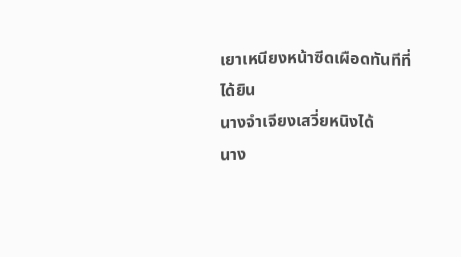เยาเหนียงหน้าซีดเผือดทันทีที่ได้ยิน
นางจำเจียงเสวี่ยหนิงได้
นาง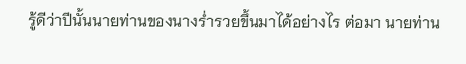รู้ดีว่าปีนั้นนายท่านของนางร่ำรวยขึ้นมาได้อย่างไร ต่อมา นายท่าน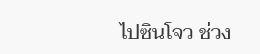ไปซินโจว ช่วง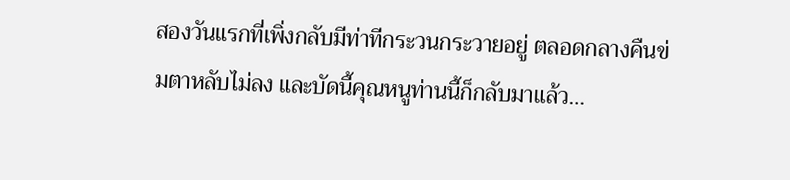สองวันแรกที่เพิ่งกลับมีท่าทีกระวนกระวายอยู่ ตลอดกลางคืนข่มตาหลับไม่ลง และบัดนี้คุณหนูท่านนี้ก็กลับมาแล้ว…